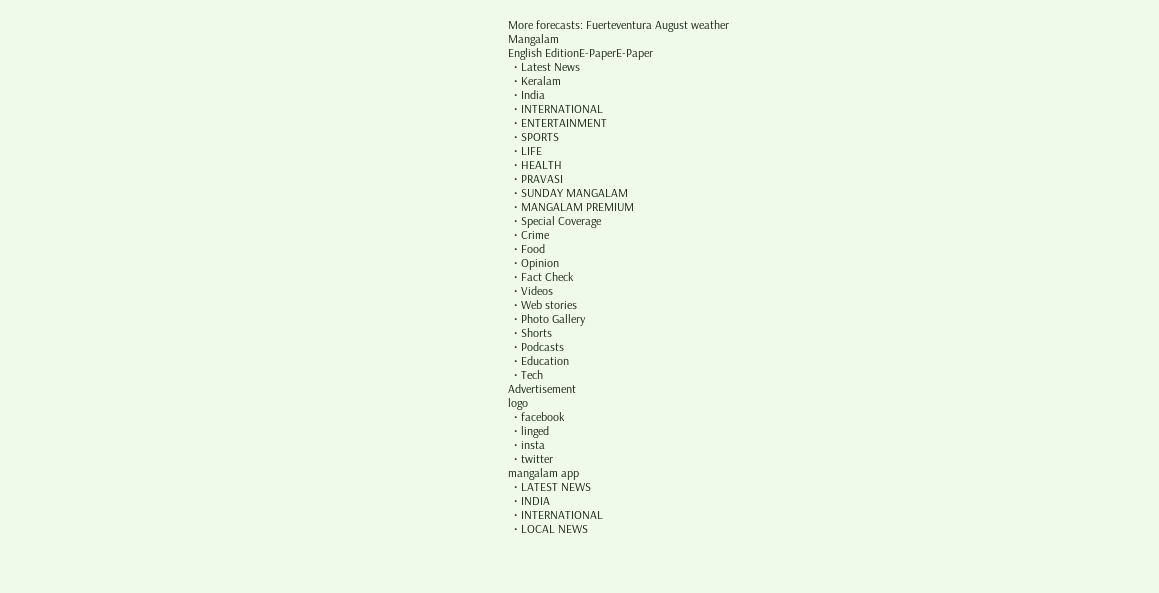More forecasts: Fuerteventura August weather
Mangalam
English EditionE-PaperE-Paper
  • Latest News
  • Keralam
  • India
  • INTERNATIONAL
  • ENTERTAINMENT
  • SPORTS
  • LIFE
  • HEALTH
  • PRAVASI
  • SUNDAY MANGALAM
  • MANGALAM PREMIUM
  • Special Coverage
  • Crime
  • Food
  • Opinion
  • Fact Check
  • Videos
  • Web stories
  • Photo Gallery
  • Shorts
  • Podcasts
  • Education
  • Tech
Advertisement
logo
  • facebook
  • linged
  • insta
  • twitter
mangalam app
  • LATEST NEWS
  • INDIA
  • INTERNATIONAL
  • LOCAL NEWS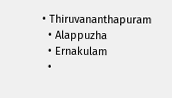• Thiruvananthapuram
  • Alappuzha
  • Ernakulam
  •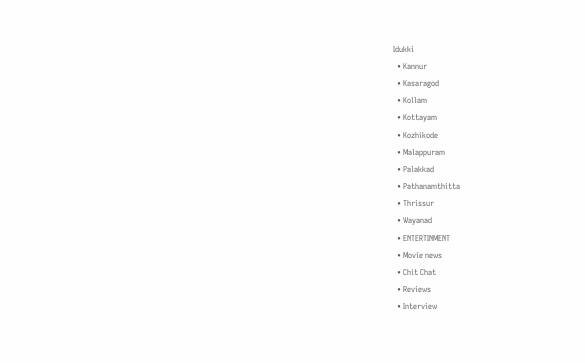Idukki
  • Kannur
  • Kasaragod
  • Kollam
  • Kottayam
  • Kozhikode
  • Malappuram
  • Palakkad
  • Pathanamthitta
  • Thrissur
  • Wayanad
  • ENTERTINMENT
  • Movie news
  • Chit Chat
  • Reviews
  • Interview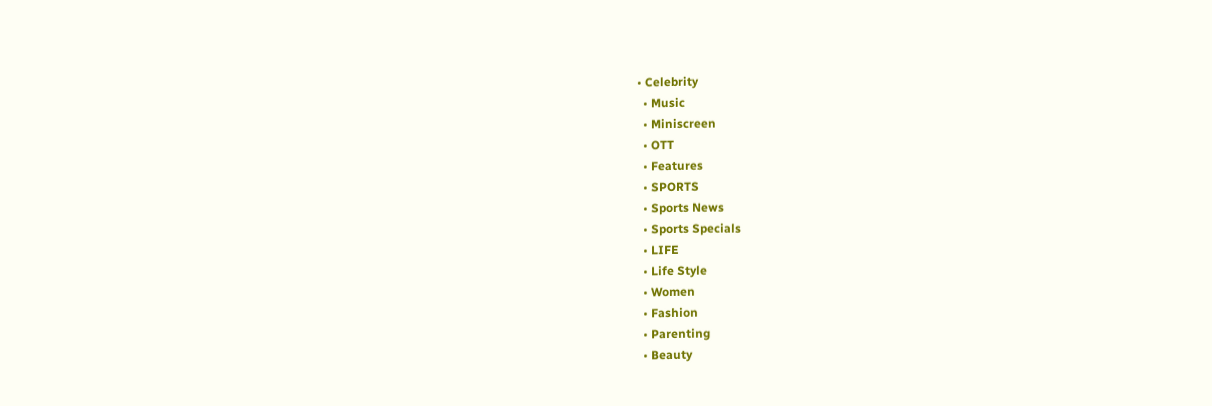• Celebrity
  • Music
  • Miniscreen
  • OTT
  • Features
  • SPORTS
  • Sports News
  • Sports Specials
  • LIFE
  • Life Style
  • Women
  • Fashion
  • Parenting
  • Beauty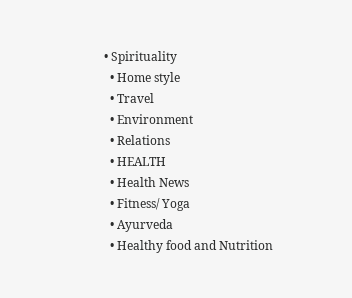• Spirituality
  • Home style
  • Travel
  • Environment
  • Relations
  • HEALTH
  • Health News
  • Fitness/ Yoga
  • Ayurveda
  • Healthy food and Nutrition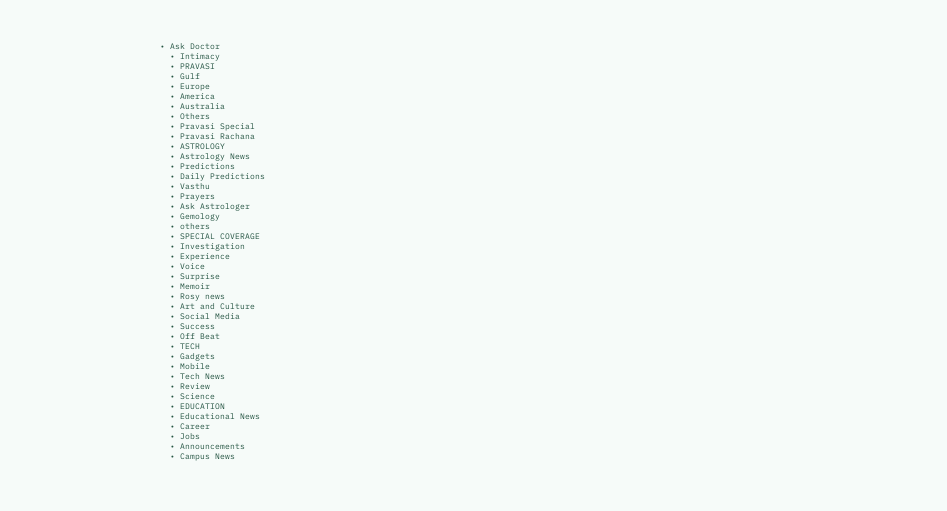• Ask Doctor
  • Intimacy
  • PRAVASI
  • Gulf
  • Europe
  • America
  • Australia
  • Others
  • Pravasi Special
  • Pravasi Rachana
  • ASTROLOGY
  • Astrology News
  • Predictions
  • Daily Predictions
  • Vasthu
  • Prayers
  • Ask Astrologer
  • Gemology
  • others
  • SPECIAL COVERAGE
  • Investigation
  • Experience
  • Voice
  • Surprise
  • Memoir
  • Rosy news
  • Art and Culture
  • Social Media
  • Success
  • Off Beat
  • TECH
  • Gadgets
  • Mobile
  • Tech News
  • Review
  • Science
  • EDUCATION
  • Educational News
  • Career
  • Jobs
  • Announcements
  • Campus News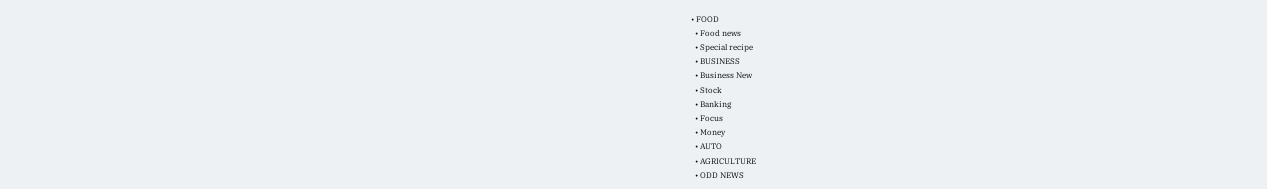• FOOD
  • Food news
  • Special recipe
  • BUSINESS
  • Business New
  • Stock
  • Banking
  • Focus
  • Money
  • AUTO
  • AGRICULTURE
  • ODD NEWS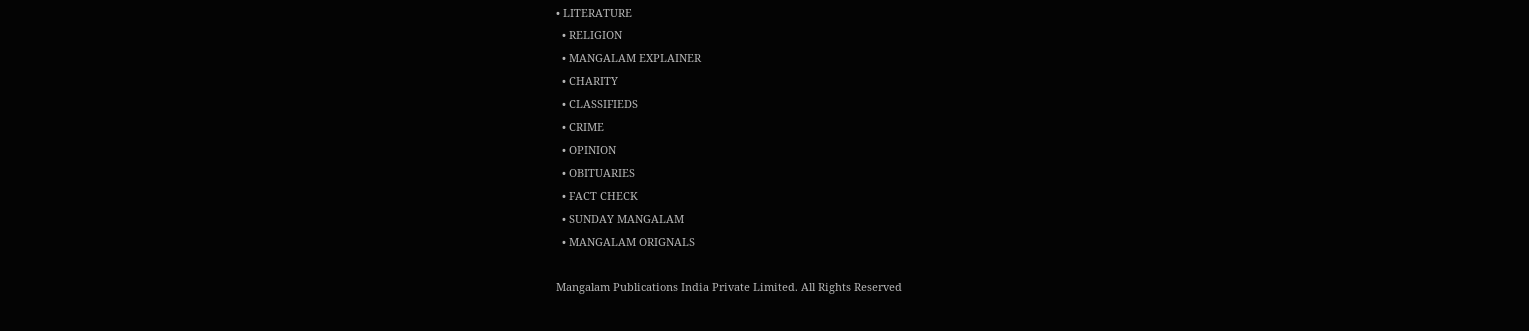• LITERATURE
  • RELIGION
  • MANGALAM EXPLAINER
  • CHARITY
  • CLASSIFIEDS
  • CRIME
  • OPINION
  • OBITUARIES
  • FACT CHECK
  • SUNDAY MANGALAM
  • MANGALAM ORIGNALS

Mangalam Publications India Private Limited. All Rights Reserved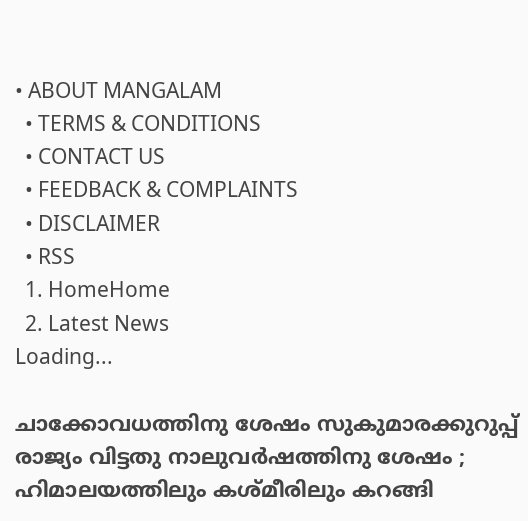• ABOUT MANGALAM
  • TERMS & CONDITIONS
  • CONTACT US
  • FEEDBACK & COMPLAINTS
  • DISCLAIMER
  • RSS
  1. HomeHome
  2. Latest News
Loading...

ചാക്കോവധത്തിനു ശേഷം സുകുമാരക്കുറുപ്പ് രാജ്യം വിട്ടതു നാലുവര്‍ഷത്തിനു ശേഷം ; ഹിമാലയത്തിലും കശ്മീരിലും കറങ്ങി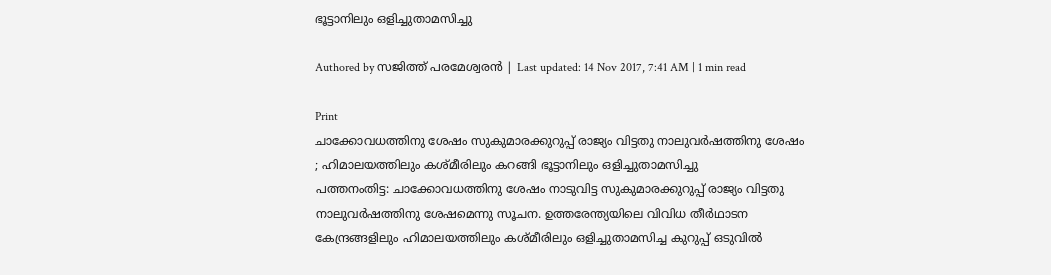ഭൂട്ടാനിലും ഒളിച്ചുതാമസിച്ചു

Authored by സജിത്ത് പരമേശ്വരന്‍ | Last updated: 14 Nov 2017, 7:41 AM | 1 min read

Print
ചാക്കോവധത്തിനു ശേഷം സുകുമാരക്കുറുപ്പ് രാജ്യം വിട്ടതു നാലുവര്‍ഷത്തിനു ശേഷം ; ഹിമാലയത്തിലും കശ്മീരിലും കറങ്ങി ഭൂട്ടാനിലും ഒളിച്ചുതാമസിച്ചു
പത്തനംതിട്ട: ചാക്കോവധത്തിനു ശേഷം നാടുവിട്ട സുകുമാരക്കുറുപ്പ് രാജ്യം വിട്ടതു നാലുവര്‍ഷത്തിനു ശേഷമെന്നു സൂചന. ഉത്തരേന്ത്യയിലെ വിവിധ തീര്‍ഥാടന കേന്ദ്രങ്ങളിലും ഹിമാലയത്തിലും കശ്മീരിലും ഒളിച്ചുതാമസിച്ച കുറുപ്പ് ഒടുവില്‍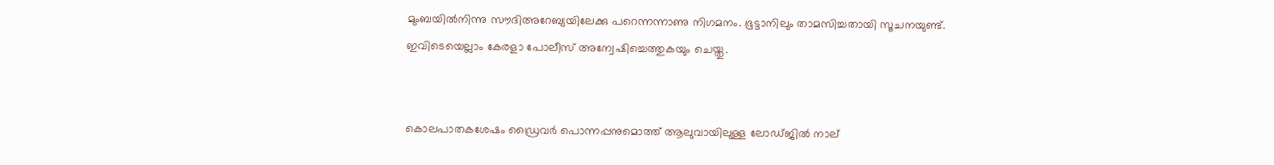മുംബയില്‍നിന്നു സൗദിഅറേബ്യയിലേക്കു പറെന്നന്നാണു നിഗമനം. ഭൂട്ടാനിലും താമസിച്ചതായി സൂചനയുണ്ട്. ഇവിടെയെല്ലാം കേരളാ പോലീസ് അന്വേഷിച്ചെത്തുകയും ചെയ്തു.


കൊലപാതകശേഷം ഡ്രൈവര്‍ പൊന്നപ്പനുമൊത്ത് ആലുവായിലുള്ള ലോഡ്ജില്‍ നാല്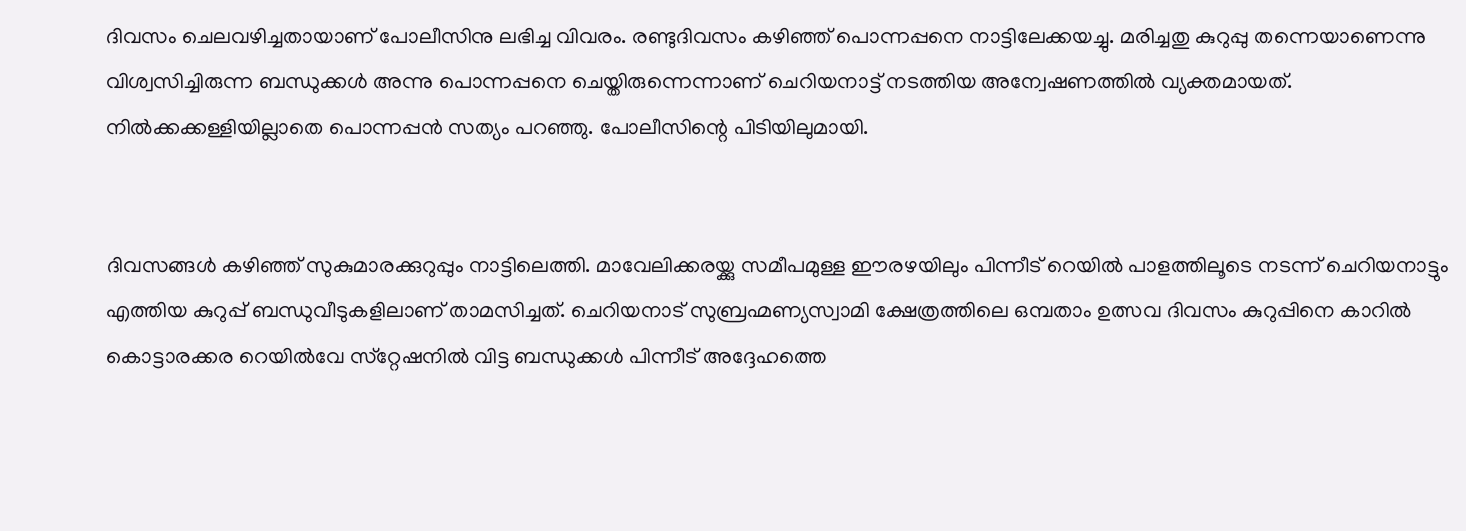ദിവസം ചെലവഴിച്ചതായാണ് പോലീസിനു ലഭിച്ച വിവരം. രണ്ടുദിവസം കഴിഞ്ഞ് പൊന്നപ്പനെ നാട്ടിലേക്കയച്ചു. മരിച്ചതു കുറുപ്പു തന്നെയാണെന്നു വിശ്വസിച്ചിരുന്ന ബന്ധുക്കള്‍ അന്നു പൊന്നപ്പനെ ചെയ്തിരുന്നെന്നാണ് ചെറിയനാട്ട് നടത്തിയ അന്വേഷണത്തില്‍ വ്യക്തമായത്. നില്‍ക്കക്കള്ളിയില്ലാതെ പൊന്നപ്പന്‍ സത്യം പറഞ്ഞു. പോലീസിന്റെ പിടിയിലുമായി.


ദിവസങ്ങള്‍ കഴിഞ്ഞ് സുകുമാരക്കുറുപ്പും നാട്ടിലെത്തി. മാവേലിക്കരയ്ക്കു സമീപമുള്ള ഈരഴയിലും പിന്നീട് റെയില്‍ പാളത്തിലൂടെ നടന്ന് ചെറിയനാട്ടും എത്തിയ കുറുപ്പ് ബന്ധുവീടുകളിലാണ് താമസിച്ചത്. ചെറിയനാട് സുബ്രഹ്മണ്യസ്വാമി ക്ഷേത്രത്തിലെ ഒമ്പതാം ഉത്സവ ദിവസം കുറുപ്പിനെ കാറില്‍ കൊട്ടാരക്കര റെയില്‍വേ സ്‌റ്റേഷനില്‍ വിട്ട ബന്ധുക്കള്‍ പിന്നീട് അദ്ദേഹത്തെ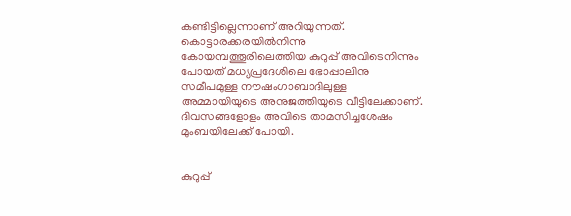കണ്ടിട്ടില്ലെന്നാണ് അറിയുന്നത്. കൊട്ടാരക്കരയില്‍നിന്നു കോയമ്പത്തൂരിലെത്തിയ കുറുപ്പ് അവിടെനിന്നും പോയത് മധ്യപ്രദേശിലെ ഭോപ്പാലിനു സമീപമുള്ള നൗഷംഗാബാദിലുള്ള അമ്മായിയുടെ അനുജത്തിയുടെ വീട്ടിലേക്കാണ്. ദിവസങ്ങളോളം അവിടെ താമസിച്ചശേഷം മുംബയിലേക്ക് പോയി.


കുറുപ്പ്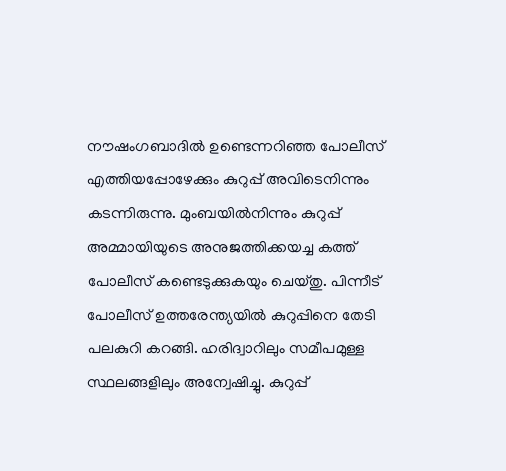നൗഷംഗബാദില്‍ ഉണ്ടെന്നറിഞ്ഞ പോലീസ് എത്തിയപ്പോഴേക്കും കുറുപ്പ് അവിടെനിന്നും കടന്നിരുന്നു. മുംബയില്‍നിന്നും കുറുപ്പ് അമ്മായിയുടെ അനുജത്തിക്കയച്ച കത്ത് പോലീസ് കണ്ടെടുക്കുകയും ചെയ്തു. പിന്നീട് പോലീസ് ഉത്തരേന്ത്യയില്‍ കുറുപ്പിനെ തേടി പലകുറി കറങ്ങി. ഹരിദ്വാറിലും സമീപമുള്ള സ്ഥലങ്ങളിലും അന്വേഷിച്ചു. കുറുപ്പ്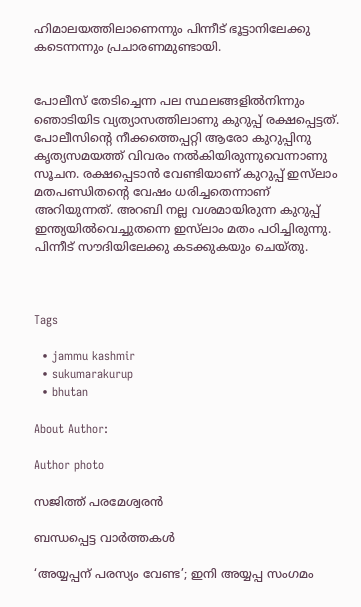ഹിമാലയത്തിലാണെന്നും പിന്നീട് ഭൂട്ടാനിലേക്കു കടെന്നന്നും പ്രചാരണമുണ്ടായി.


പോലീസ് തേടിച്ചെന്ന പല സ്ഥലങ്ങളില്‍നിന്നും ഞൊടിയിട വ്യത്യാസത്തിലാണു കുറുപ്പ് രക്ഷപ്പെട്ടത്. പോലീസിന്റെ നീക്കത്തെപ്പറ്റി ആരോ കുറുപ്പിനു കൃത്യസമയത്ത് വിവരം നല്‍കിയിരുന്നുവെന്നാണു സൂചന. രക്ഷപ്പെടാന്‍ വേണ്ടിയാണ് കുറുപ്പ് ഇസ്‌ലാം മതപണ്ഡിതന്റെ വേഷം ധരിച്ചതെന്നാണ് അറിയുന്നത്. അറബി നല്ല വശമായിരുന്ന കുറുപ്പ് ഇന്ത്യയില്‍വെച്ചുതന്നെ ഇസ്‌ലാം മതം പഠിച്ചിരുന്നു. പിന്നീട് സൗദിയിലേക്കു കടക്കുകയും ചെയ്തു.



Tags

  • jammu kashmir
  • sukumarakurup
  • bhutan

About Author:

Author photo

സജിത്ത് പരമേശ്വരന്‍

ബന്ധപ്പെട്ട വാർത്തകൾ

‘അയ്യപ്പന് പരസ്യം വേണ്ട’; ഇനി അയ്യപ്പ സംഗമം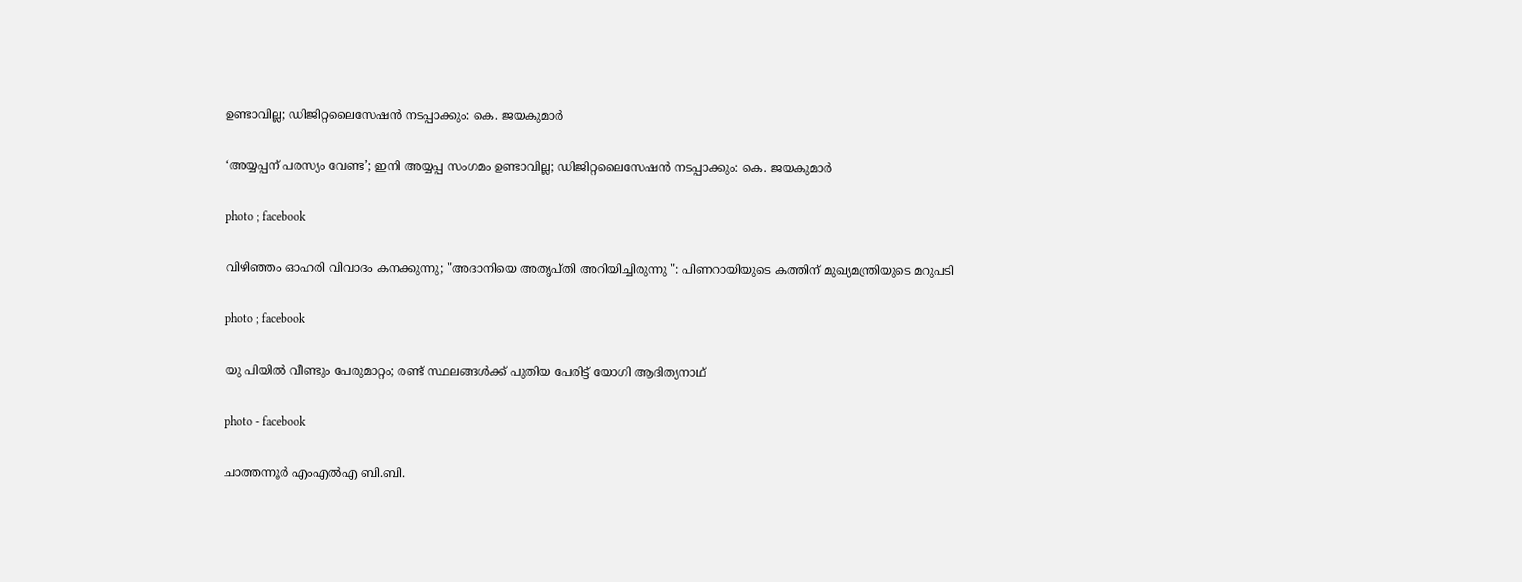ഉണ്ടാവില്ല; ഡിജിറ്റലൈസേഷൻ നടപ്പാക്കും: കെ. ജയകുമാർ

‘അയ്യപ്പന് പരസ്യം വേണ്ട’; ഇനി അയ്യപ്പ സംഗമം ഉണ്ടാവില്ല; ഡിജിറ്റലൈസേഷൻ നടപ്പാക്കും: കെ. ജയകുമാർ

photo ; facebook

വിഴിഞ്ഞം ഓഹരി വിവാദം കനക്കുന്നു; "അദാനിയെ അതൃപ്തി അറിയിച്ചിരുന്നു ": പിണറായിയുടെ കത്തിന് മുഖ്യമന്ത്രിയുടെ മറുപടി

photo ; facebook

യു പിയിൽ വീണ്ടും പേരുമാറ്റം; രണ്ട് സ്ഥലങ്ങൾക്ക് പുതിയ പേരിട്ട് യോഗി ആദിത്യനാഥ്

photo - facebook

ചാത്തന്നൂർ എംഎൽഎ ബി.ബി.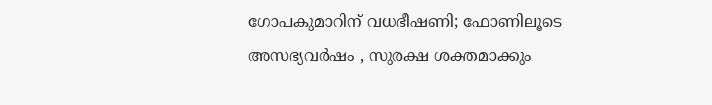ഗോപകുമാറിന് വധഭീഷണി; ഫോണിലൂടെ അസഭ്യവർഷം , സുരക്ഷ ശക്തമാക്കും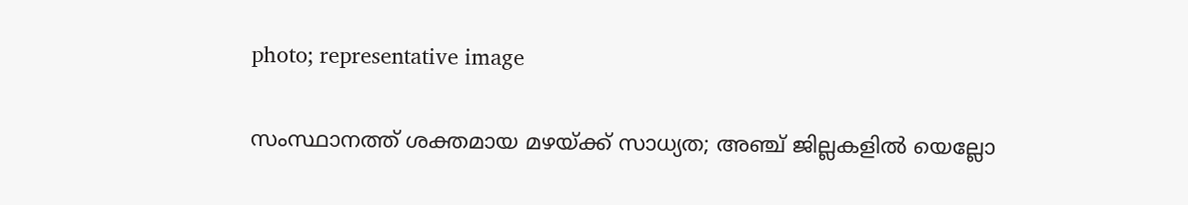photo; representative image

സംസ്ഥാനത്ത് ശക്തമായ മഴയ്ക്ക് സാധ്യത; അഞ്ച് ജില്ലകളില്‍ യെല്ലോ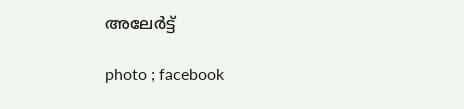അലേര്‍ട്ട്

photo ; facebook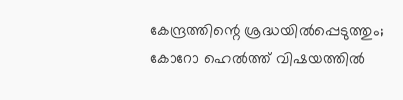കേന്ദ്രത്തിന്റെ ശ്രദ്ധയിൽപ്പെടുത്തും; കോറോ ഹെൽത്ത് വിഷയത്തിൽ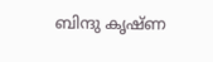ബിന്ദു കൃഷ്ണ